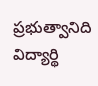ప్రభుత్వానిది విద్యార్థి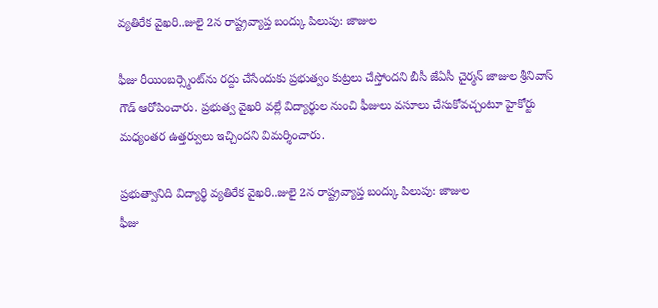వ్యతిరేక వైఖరి..జులై 2న రాష్ట్రవ్యాప్త బంద్కు పిలుపు: జాజుల

ఫీజు రీయింబర్స్మెంట్‌‌‌‌‌‌‌‌‌‌‌‌‌‌‌‌‌‌‌‌‌‌‌‌‌‌‌‌‌‌‌‌‌‌‌‌‌‌‌‌‌‌‌‌‌‌‌‌‌‌‌‌‌‌‌‌‌‌‌‌‌‌‌‌ను రద్దు చేసేందుకు ప్రభుత్వం కుట్రలు చేస్తోందని బీసీ జేఏసీ చైర్మన్ జాజుల శ్రీనివాస్ గౌడ్ ఆరోపించారు. ప్రభుత్వ వైఖరి వల్లే విద్యార్థుల నుంచి ఫీజులు వసూలు చేసుకోవచ్చంటూ హైకోర్టు మధ్యంతర ఉత్తర్వులు ఇచ్చిందని విమర్శించారు.

ప్రభుత్వానిది విద్యార్థి వ్యతిరేక వైఖరి..జులై 2న రాష్ట్రవ్యాప్త బంద్కు పిలుపు: జాజుల
ఫీజు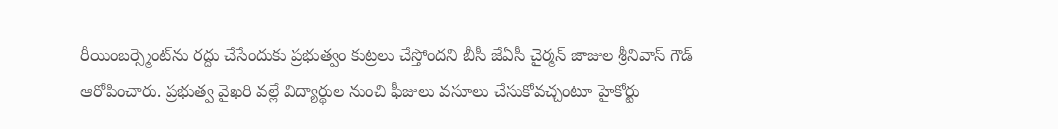రీయింబర్స్మెంట్‌‌‌‌‌‌‌‌‌‌‌‌‌‌‌‌‌‌‌‌‌‌‌‌‌‌‌‌‌‌‌‌‌‌‌‌‌‌‌‌‌‌‌‌‌‌‌‌‌‌‌‌‌‌‌‌‌‌‌‌‌‌‌‌ను రద్దు చేసేందుకు ప్రభుత్వం కుట్రలు చేస్తోందని బీసీ జేఏసీ చైర్మన్ జాజుల శ్రీనివాస్ గౌడ్ ఆరోపించారు. ప్రభుత్వ వైఖరి వల్లే విద్యార్థుల నుంచి ఫీజులు వసూలు చేసుకోవచ్చంటూ హైకోర్టు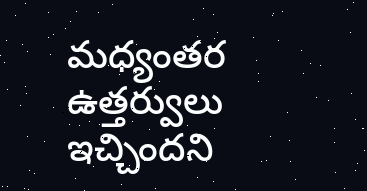మధ్యంతర ఉత్తర్వులు ఇచ్చిందని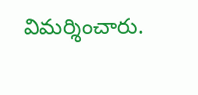విమర్శించారు.